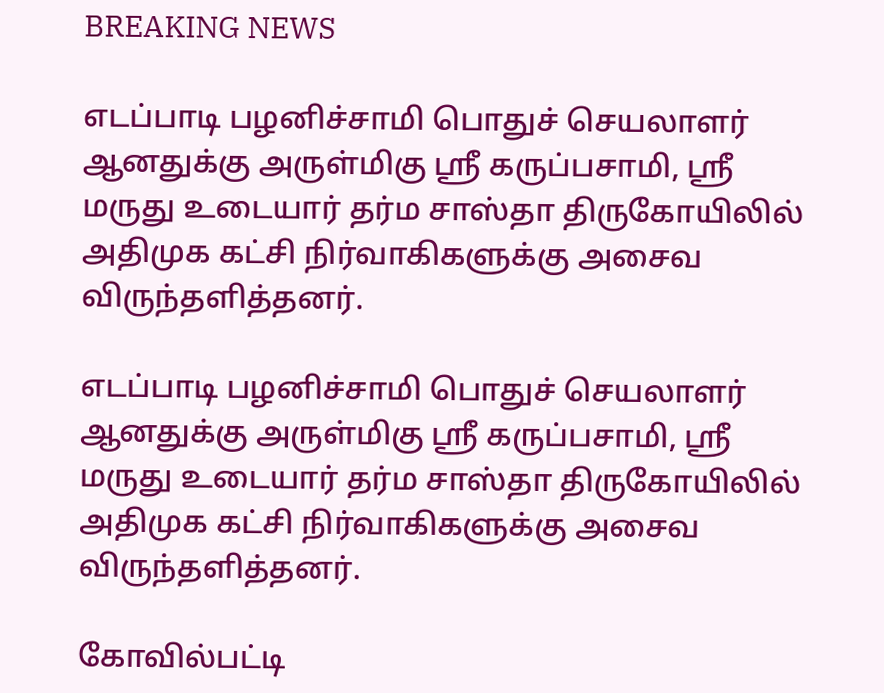BREAKING NEWS

எடப்பாடி பழனிச்சாமி பொதுச் செயலாளர் ஆனதுக்கு அருள்மிகு ஸ்ரீ கருப்பசாமி, ஸ்ரீ மருது உடையார் தர்ம சாஸ்தா திருகோயிலில் அதிமுக கட்சி நிர்வாகிகளுக்கு அசைவ விருந்தளித்தனர்.

எடப்பாடி பழனிச்சாமி பொதுச் செயலாளர் ஆனதுக்கு அருள்மிகு ஸ்ரீ கருப்பசாமி, ஸ்ரீ மருது உடையார் தர்ம சாஸ்தா திருகோயிலில் அதிமுக கட்சி நிர்வாகிகளுக்கு அசைவ விருந்தளித்தனர்.

கோவில்பட்டி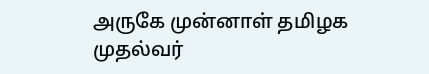அருகே முன்னாள் தமிழக முதல்வர்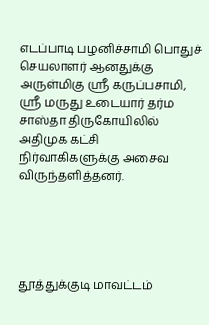எடப்பாடி பழனிச்சாமி பொதுச் செயலாளர் ஆனதுக்கு அருள்மிகு ஸ்ரீ கருப்பசாமி, ஸ்ரீ மருது உடையார் தர்ம சாஸ்தா திருகோயிலில் அதிமுக கட்சி நிர்வாகிகளுக்கு அசைவ விருந்தளித்தனர்.





தூத்துக்குடி மாவட்டம்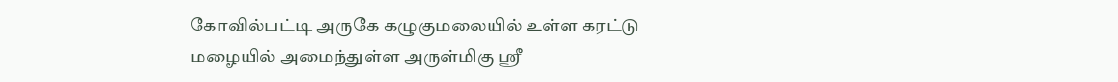கோவில்பட்டி அருகே கழுகுமலையில் உள்ள கரட்டு மழையில் அமைந்துள்ள அருள்மிகு ஸ்ரீ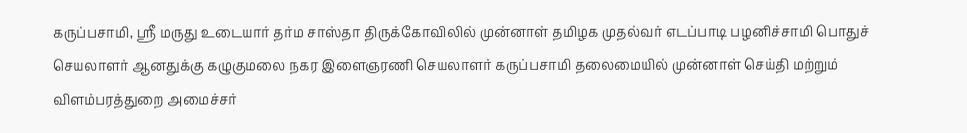கருப்பசாமி, ஸ்ரீ மருது உடையார் தர்ம சாஸ்தா திருக்கோவிலில் முன்னாள் தமிழக முதல்வர் எடப்பாடி பழனிச்சாமி பொதுச் செயலாளர் ஆனதுக்கு கழுகுமலை நகர இளைஞரணி செயலாளர் கருப்பசாமி தலைமையில் முன்னாள் செய்தி மற்றும் விளம்பரத்துறை அமைச்சர்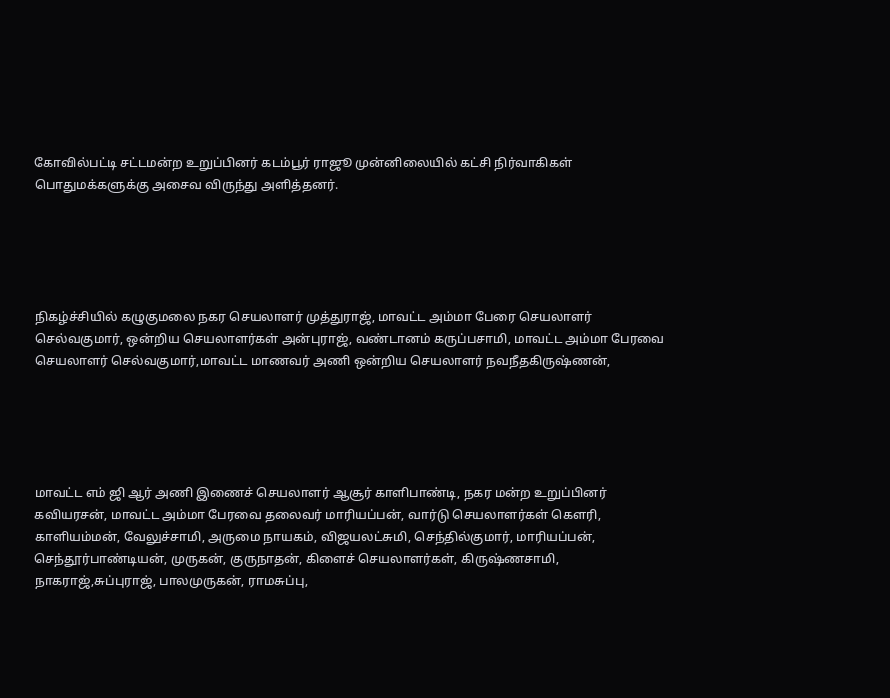கோவில்பட்டி சட்டமன்ற உறுப்பினர் கடம்பூர் ராஜூ முன்னிலையில் கட்சி நிர்வாகிகள் பொதுமக்களுக்கு அசைவ விருந்து அளித்தனர்.





நிகழ்ச்சியில் கழுகுமலை நகர செயலாளர் முத்துராஜ், மாவட்ட அம்மா பேரை செயலாளர் செல்வகுமார், ஒன்றிய செயலாளர்கள் அன்புராஜ், வண்டானம் கருப்பசாமி, மாவட்ட அம்மா பேரவை செயலாளர் செல்வகுமார்,மாவட்ட மாணவர் அணி ஒன்றிய செயலாளர் நவநீதகிருஷ்ணன்,





மாவட்ட எம் ஜி ஆர் அணி இணைச் செயலாளர் ஆசூர் காளிபாண்டி, நகர மன்ற உறுப்பினர் கவியரசன், மாவட்ட அம்மா பேரவை தலைவர் மாரியப்பன், வார்டு செயலாளர்கள் கௌரி, காளியம்மன், வேலுச்சாமி, அருமை நாயகம், விஜயலட்சுமி, செந்தில்குமார், மாரியப்பன், செந்தூர்பாண்டியன், முருகன், குருநாதன், கிளைச் செயலாளர்கள், கிருஷ்ணசாமி, நாகராஜ்,சுப்புராஜ், பாலமுருகன், ராமசுப்பு,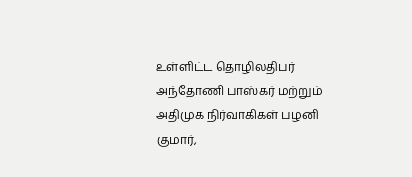உள்ளிட்ட தொழிலதிபர் அந்தோணி பாஸ்கர் மற்றும் அதிமுக நிர்வாகிகள் பழனி குமார்,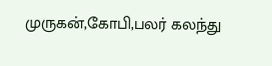முருகன்,கோபி,பலர் கலந்து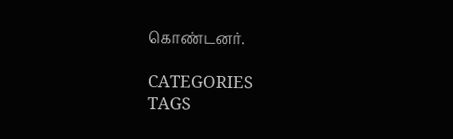கொண்டனர்.

CATEGORIES
TAGS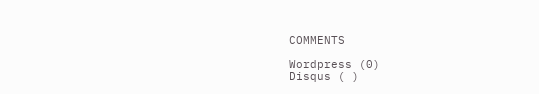COMMENTS

Wordpress (0)
Disqus ( )